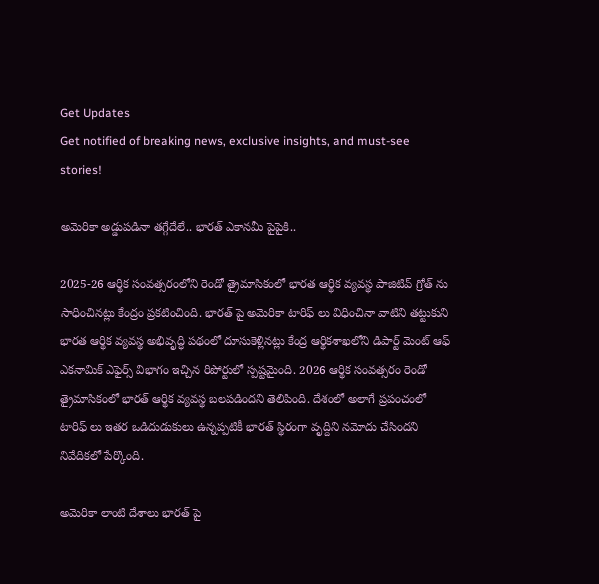Get Updates
Get notified of breaking news, exclusive insights, and must-see stories!

అమెరికా అడ్డుపడినా తగ్గేదేలే.. భారత్ ఎకానమీ పైపైకి..

2025-26 ఆర్థిక సంవత్సరంలోని రెండో త్రైమాసికంలో భారత ఆర్థిక వ్యవస్థ పాజిటివ్ గ్రోత్ ను సాధించినట్లు కేంద్రం ప్రకటించింది. భారత్ పై అమెరికా టారిఫ్ లు విధించినా వాటిని తట్టుకుని భారత ఆర్థిక వ్యవస్థ అభివృద్ధి పథంలో దూసుకెళ్లినట్లు కేంద్ర ఆర్థికశాఖలోని డిపార్ట్ మెంట్ ఆఫ్ ఎకనామిక్ ఎఫైర్స్ విభాగం ఇచ్చిన రిపోర్టులో స్పష్టమైంది. 2026 ఆర్థిక సంవత్సరం రెండో త్రైమాసికంలో భారత్ ఆర్థిక వ్యవస్థ బలపడిందని తెలిపింది. దేశంలో అలాగే ప్రపంచంలో టారిఫ్ లు ఇతర ఒడిదుడుకులు ఉన్నప్పటికీ భారత్ స్థిరంగా వృద్దిని నమోదు చేసిందని నివేదికలో పేర్కొంది.

అమెరికా లాంటి దేశాలు భారత్ పై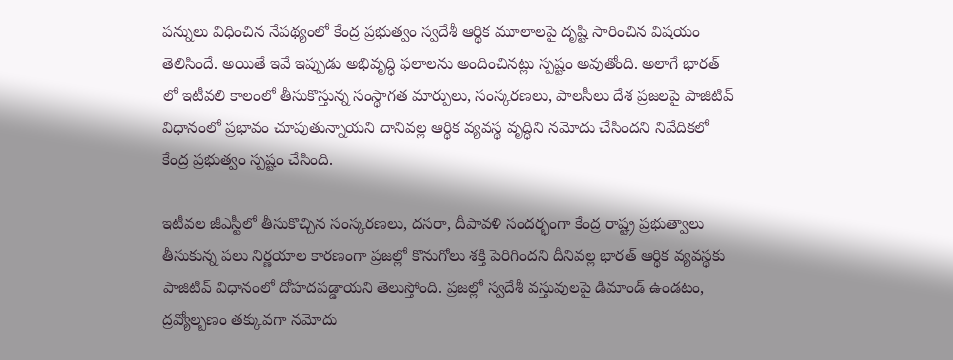పన్నులు విధించిన నేపథ్యంలో కేంద్ర ప్రభుత్వం స్వదేశీ ఆర్థిక మూలాలపై దృష్టి సారించిన విషయం తెలిసిందే. అయితే ఇవే ఇప్పుడు అభివృద్ధి ఫలాలను అందించినట్లు స్పష్టం అవుతోంది. అలాగే భారత్ లో ఇటీవలి కాలంలో తీసుకొస్తున్న సంస్థాగత మార్పులు, సంస్కరణలు, పాలసీలు దేశ ప్రజలపై పాజిటివ్ విధానంలో ప్రభావం చూపుతున్నాయని దానివల్ల ఆర్థిక వ్యవస్థ వృద్ధిని నమోదు చేసిందని నివేదికలో కేంద్ర ప్రభుత్వం స్పష్టం చేసింది.

ఇటీవల జీఎస్టీలో తీసుకొచ్చిన సంస్కరణలు, దసరా, దీపావళి సందర్భంగా కేంద్ర రాష్ట్ర ప్రభుత్వాలు తీసుకున్న పలు నిర్ణయాల కారణంగా ప్రజల్లో కొనుగోలు శక్తి పెరిగిందని దీనివల్ల భారత్ ఆర్థిక వ్యవస్థకు పాజిటివ్ విధానంలో దోహదపడ్డాయని తెలుస్తోంది. ప్రజల్లో స్వదేశీ వస్తువులపై డిమాండ్ ఉండటం, ద్రవ్యోల్బణం తక్కువగా నమోదు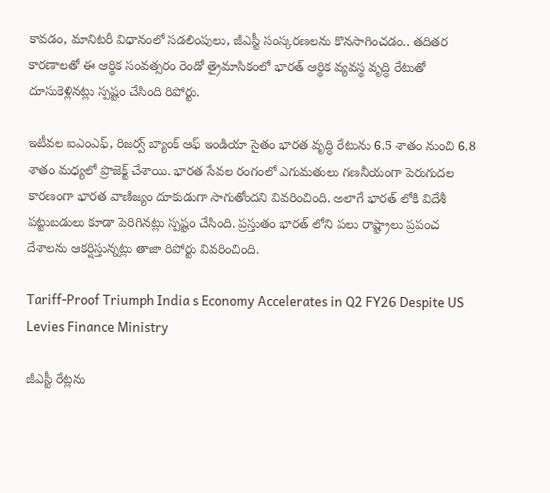కావడం, మానిటరీ విధానంలో సడలింపులు, జీఎస్టీ సంస్కరణలను కొనసాగించడం.. తదితర కారణాలతో ఈ ఆర్థిక సంవత్సరం రెండో త్రైమాసికంలో భారత్ ఆర్థిక వ్యవస్థ వృద్ధి రేటుతో దూసుకెళ్లినట్లు స్పష్టం చేసింది రిపోర్టు.

ఇటీవల ఐఎంఎఫ్, రిజర్వ్ బ్యాంక్ ఆఫ్ ఇండియా సైతం భారత వృద్ధి రేటును 6.5 శాతం నుంచి 6.8 శాతం మధ్యలో ప్రొజెక్ట్ చేశాయి. భారత సేవల రంగంలో ఎగుమతులు గణనీయంగా పెరుగుదల కారణంగా భారత వాణిజ్యం దూకుడుగా సాగుతోందని వివరించింది. అలాగే భారత్ లోకి విదేశీ పట్టుబడులు కూడా పెరిగినట్లు స్పష్టం చేసింది. ప్రస్తుతం భారత్ లోని పలు రాష్ట్రాలు ప్రపంచ దేశాలను ఆకర్షిస్తున్నట్లు తాజా రిపోర్టు వివరించింది.

Tariff-Proof Triumph India s Economy Accelerates in Q2 FY26 Despite US Levies Finance Ministry

జీఎస్టీ రేట్లను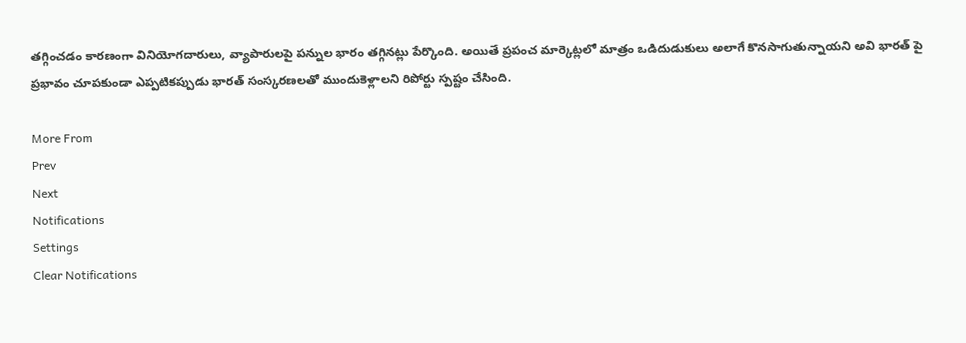తగ్గించడం కారణంగా వినియోగదారులు, వ్యాపారులపై పన్నుల భారం తగ్గినట్లు పేర్కొంది. అయితే ప్రపంచ మార్కెట్లలో మాత్రం ఒడిదుడుకులు అలాగే కొనసాగుతున్నాయని అవి భారత్ పై ప్రభావం చూపకుండా ఎప్పటికప్పుడు భారత్ సంస్కరణలతో ముందుకెళ్లాలని రిపోర్టు స్పష్టం చేసింది.

More From
Prev
Next
Notifications
Settings
Clear Notifications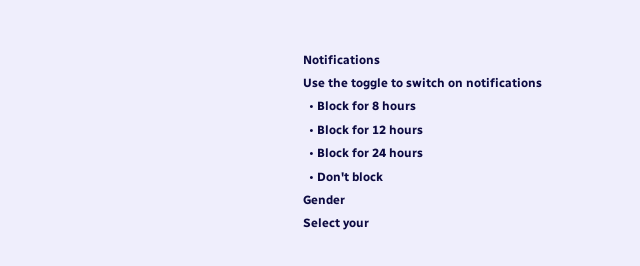Notifications
Use the toggle to switch on notifications
  • Block for 8 hours
  • Block for 12 hours
  • Block for 24 hours
  • Don't block
Gender
Select your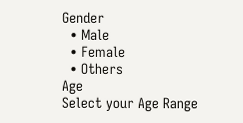Gender
  • Male
  • Female
  • Others
Age
Select your Age Range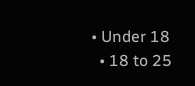• Under 18
  • 18 to 25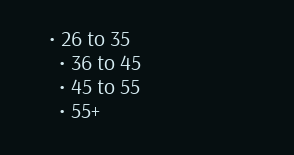• 26 to 35
  • 36 to 45
  • 45 to 55
  • 55+